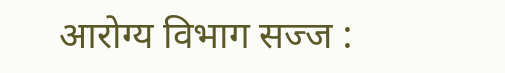आरोग्य विभाग सज्ज :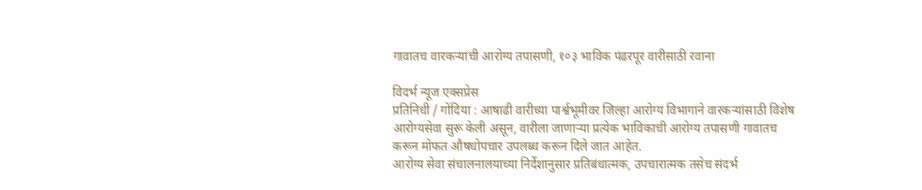गावातच वारकऱ्यांची आरोग्य तपासणी, १०३ भाविक पंढरपूर वारीसाठी रवाना

विदर्भ न्यूज एक्सप्रेस
प्रतिनिधी / गोंदिया : आषाढी वारीच्या पार्श्वभूमीवर जिल्हा आरोग्य विभागाने वारकऱ्यांसाठी विशेष आरोग्यसेवा सुरू केली असून, वारीला जाणाऱ्या प्रत्येक भाविकाची आरोग्य तपासणी गावातच करून मोफत औषधोपचार उपलब्ध करून दिले जात आहेत.
आरोग्य सेवा संचालनालयाच्या निर्देशानुसार प्रतिबंधात्मक, उपचारात्मक तसेच संदर्भ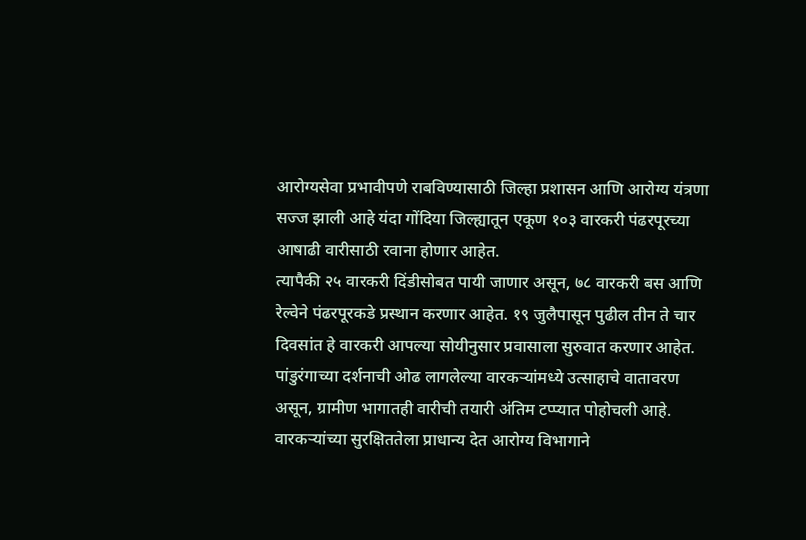आरोग्यसेवा प्रभावीपणे राबविण्यासाठी जिल्हा प्रशासन आणि आरोग्य यंत्रणा सज्ज झाली आहे यंदा गोंदिया जिल्ह्यातून एकूण १०३ वारकरी पंढरपूरच्या आषाढी वारीसाठी रवाना होणार आहेत.
त्यापैकी २५ वारकरी दिंडीसोबत पायी जाणार असून, ७८ वारकरी बस आणि रेल्वेने पंढरपूरकडे प्रस्थान करणार आहेत. १९ जुलैपासून पुढील तीन ते चार दिवसांत हे वारकरी आपल्या सोयीनुसार प्रवासाला सुरुवात करणार आहेत. पांडुरंगाच्या दर्शनाची ओढ लागलेल्या वारकऱ्यांमध्ये उत्साहाचे वातावरण असून, ग्रामीण भागातही वारीची तयारी अंतिम टप्प्यात पोहोचली आहे.
वारकऱ्यांच्या सुरक्षिततेला प्राधान्य देत आरोग्य विभागाने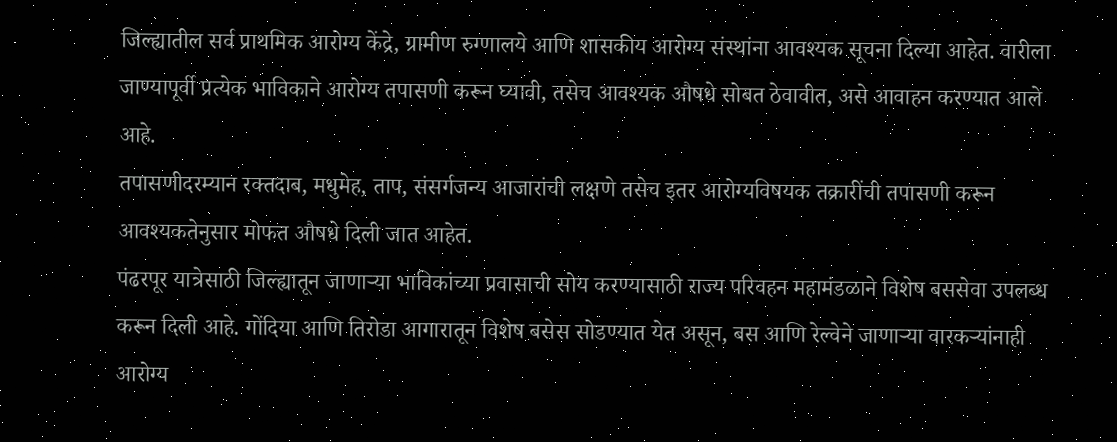जिल्ह्यातील सर्व प्राथमिक आरोग्य केंद्रे, ग्रामीण रुग्णालये आणि शासकीय आरोग्य संस्थांना आवश्यक सूचना दिल्या आहेत. वारीला जाण्यापूर्वी प्रत्येक भाविकाने आरोग्य तपासणी करून घ्यावी, तसेच आवश्यक औषधे सोबत ठेवावीत, असे आवाहन करण्यात आले आहे.
तपासणीदरम्यान रक्तदाब, मधुमेह, ताप, संसर्गजन्य आजारांची लक्षणे तसेच इतर आरोग्यविषयक तक्रारींची तपासणी करून आवश्यकतेनुसार मोफत औषधे दिली जात आहेत.
पंढरपूर यात्रेसाठी जिल्ह्यातून जाणाऱ्या भाविकांच्या प्रवासाची सोय करण्यासाठी राज्य परिवहन महामंडळाने विशेष बससेवा उपलब्ध करून दिली आहे. गोंदिया आणि तिरोडा आगारातून विशेष बसेस सोडण्यात येत असून, बस आणि रेल्वेने जाणाऱ्या वारकऱ्यांनाही आरोग्य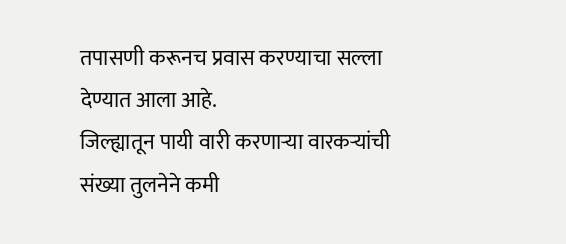तपासणी करूनच प्रवास करण्याचा सल्ला देण्यात आला आहे.
जिल्ह्यातून पायी वारी करणाऱ्या वारकऱ्यांची संख्या तुलनेने कमी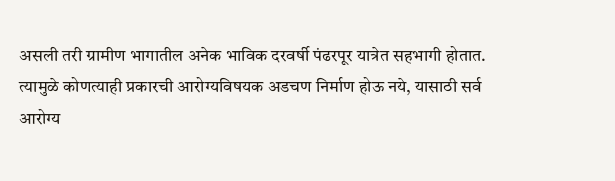असली तरी ग्रामीण भागातील अनेक भाविक दरवर्षी पंढरपूर यात्रेत सहभागी होतात. त्यामुळे कोणत्याही प्रकारची आरोग्यविषयक अडचण निर्माण होऊ नये, यासाठी सर्व आरोग्य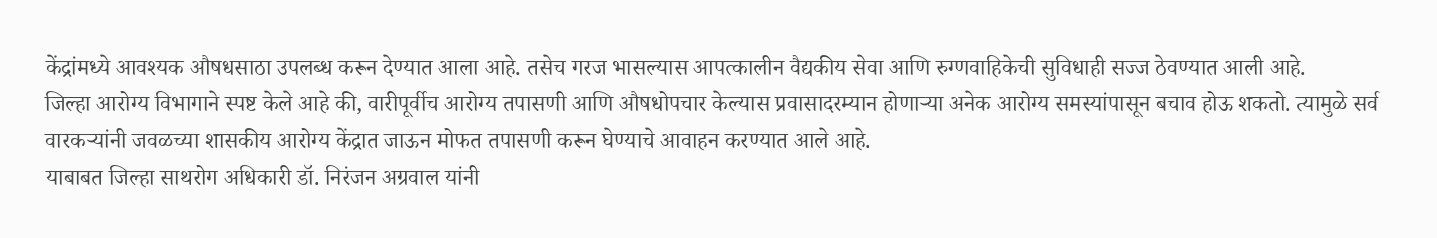केंद्रांमध्ये आवश्यक औषधसाठा उपलब्ध करून देण्यात आला आहे. तसेच गरज भासल्यास आपत्कालीन वैद्यकीय सेवा आणि रुग्णवाहिकेची सुविधाही सज्ज ठेवण्यात आली आहे.
जिल्हा आरोग्य विभागाने स्पष्ट केले आहे की, वारीपूर्वीच आरोग्य तपासणी आणि औषधोपचार केल्यास प्रवासादरम्यान होणाऱ्या अनेक आरोग्य समस्यांपासून बचाव होऊ शकतो. त्यामुळे सर्व वारकऱ्यांनी जवळच्या शासकीय आरोग्य केंद्रात जाऊन मोफत तपासणी करून घेण्याचे आवाहन करण्यात आले आहे.
याबाबत जिल्हा साथरोग अधिकारी डॉ. निरंजन अग्रवाल यांनी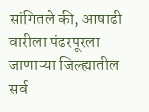सांगितले की, आषाढी वारीला पंढरपूरला जाणाऱ्या जिल्ह्यातील सर्व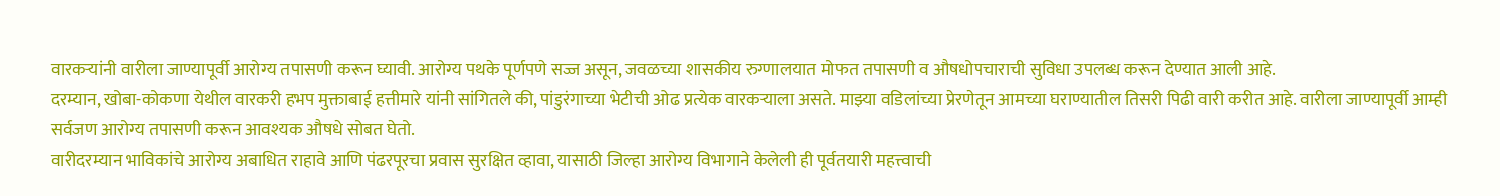वारकऱ्यांनी वारीला जाण्यापूर्वी आरोग्य तपासणी करून घ्यावी. आरोग्य पथके पूर्णपणे सज्ज असून, जवळच्या शासकीय रुग्णालयात मोफत तपासणी व औषधोपचाराची सुविधा उपलब्ध करून देण्यात आली आहे.
दरम्यान, खोबा-कोकणा येथील वारकरी हभप मुक्ताबाई हत्तीमारे यांनी सांगितले की, पांडुरंगाच्या भेटीची ओढ प्रत्येक वारकऱ्याला असते. माझ्या वडिलांच्या प्रेरणेतून आमच्या घराण्यातील तिसरी पिढी वारी करीत आहे. वारीला जाण्यापूर्वी आम्ही सर्वजण आरोग्य तपासणी करून आवश्यक औषधे सोबत घेतो.
वारीदरम्यान भाविकांचे आरोग्य अबाधित राहावे आणि पंढरपूरचा प्रवास सुरक्षित व्हावा, यासाठी जिल्हा आरोग्य विभागाने केलेली ही पूर्वतयारी महत्त्वाची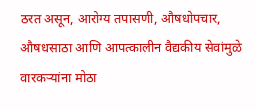ठरत असून, आरोग्य तपासणी, औषधोपचार, औषधसाठा आणि आपत्कालीन वैद्यकीय सेवांमुळे वारकऱ्यांना मोठा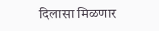दिलासा मिळणार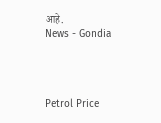आहे.
News - Gondia




Petrol Price